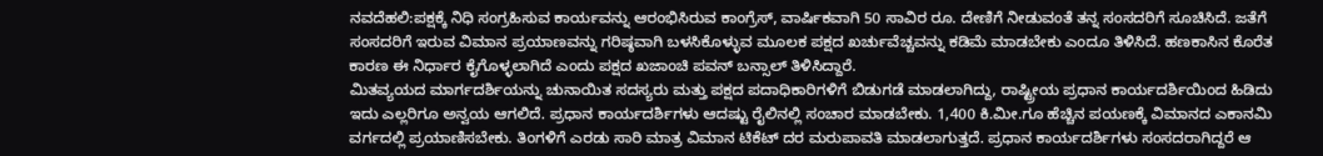ನವದೆಹಲಿ:ಪಕ್ಷಕ್ಕೆ ನಿಧಿ ಸಂಗ್ರಹಿಸುವ ಕಾರ್ಯವನ್ನು ಆರಂಭಿಸಿರುವ ಕಾಂಗ್ರೆಸ್, ವಾರ್ಷಿಕವಾಗಿ 50 ಸಾವಿರ ರೂ. ದೇಣಿಗೆ ನೀಡುವಂತೆ ತನ್ನ ಸಂಸದರಿಗೆ ಸೂಚಿಸಿದೆ. ಜತೆಗೆ ಸಂಸದರಿಗೆ ಇರುವ ವಿಮಾನ ಪ್ರಯಾಣವನ್ನು ಗರಿಷ್ಠವಾಗಿ ಬಳಸಿಕೊಳ್ಳುವ ಮೂಲಕ ಪಕ್ಷದ ಖರ್ಚುವೆಚ್ಚವನ್ನು ಕಡಿಮೆ ಮಾಡಬೇಕು ಎಂದೂ ತಿಳಿಸಿದೆ. ಹಣಕಾಸಿನ ಕೊರೆತ ಕಾರಣ ಈ ನಿರ್ಧಾರ ಕೈಗೊಳ್ಳಲಾಗಿದೆ ಎಂದು ಪಕ್ಷದ ಖಜಾಂಚಿ ಪವನ್ ಬನ್ಸಾಲ್ ತಿಳಿಸಿದ್ದಾರೆ.
ಮಿತವ್ಯಯದ ಮಾರ್ಗದರ್ಶಿಯನ್ನು ಚುನಾಯಿತ ಸದಸ್ಯರು ಮತ್ತು ಪಕ್ಷದ ಪದಾಧಿಕಾರಿಗಳಿಗೆ ಬಿಡುಗಡೆ ಮಾಡಲಾಗಿದ್ದು, ರಾಷ್ಟ್ರೀಯ ಪ್ರಧಾನ ಕಾರ್ಯದರ್ಶಿಯಿಂದ ಹಿಡಿದು ಇದು ಎಲ್ಲರಿಗೂ ಅನ್ವಯ ಆಗಲಿದೆ. ಪ್ರಧಾನ ಕಾರ್ಯದರ್ಶಿಗಳು ಆದಷ್ಟು ರೈಲಿನಲ್ಲಿ ಸಂಚಾರ ಮಾಡಬೇಕು. 1,400 ಕಿ.ಮೀ.ಗೂ ಹೆಚ್ಚಿನ ಪಯಣಕ್ಕೆ ವಿಮಾನದ ಎಕಾನಮಿ ವರ್ಗದಲ್ಲಿ ಪ್ರಯಾಣಿಸಬೇಕು. ತಿಂಗಳಿಗೆ ಎರಡು ಸಾರಿ ಮಾತ್ರ ವಿಮಾನ ಟಿಕೆಟ್ ದರ ಮರುಪಾವತಿ ಮಾಡಲಾಗುತ್ತದೆ. ಪ್ರಧಾನ ಕಾರ್ಯದರ್ಶಿಗಳು ಸಂಸದರಾಗಿದ್ದರೆ ಆ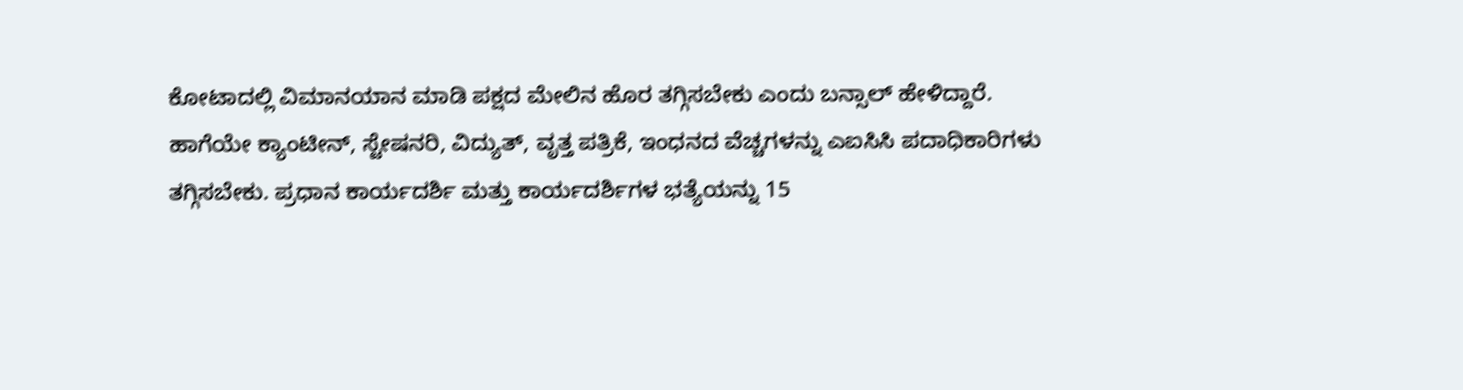ಕೋಟಾದಲ್ಲಿ ವಿಮಾನಯಾನ ಮಾಡಿ ಪಕ್ಷದ ಮೇಲಿನ ಹೊರ ತಗ್ಗಿಸಬೇಕು ಎಂದು ಬನ್ಸಾಲ್ ಹೇಳಿದ್ದಾರೆ.
ಹಾಗೆಯೇ ಕ್ಯಾಂಟೀನ್, ಸ್ಟೇಷನರಿ, ವಿದ್ಯುತ್, ವೃತ್ತ ಪತ್ರಿಕೆ, ಇಂಧನದ ವೆಚ್ಚಗಳನ್ನು ಎಐಸಿಸಿ ಪದಾಧಿಕಾರಿಗಳು ತಗ್ಗಿಸಬೇಕು. ಪ್ರಧಾನ ಕಾರ್ಯದರ್ಶಿ ಮತ್ತು ಕಾರ್ಯದರ್ಶಿಗಳ ಭತ್ಯೆಯನ್ನು 15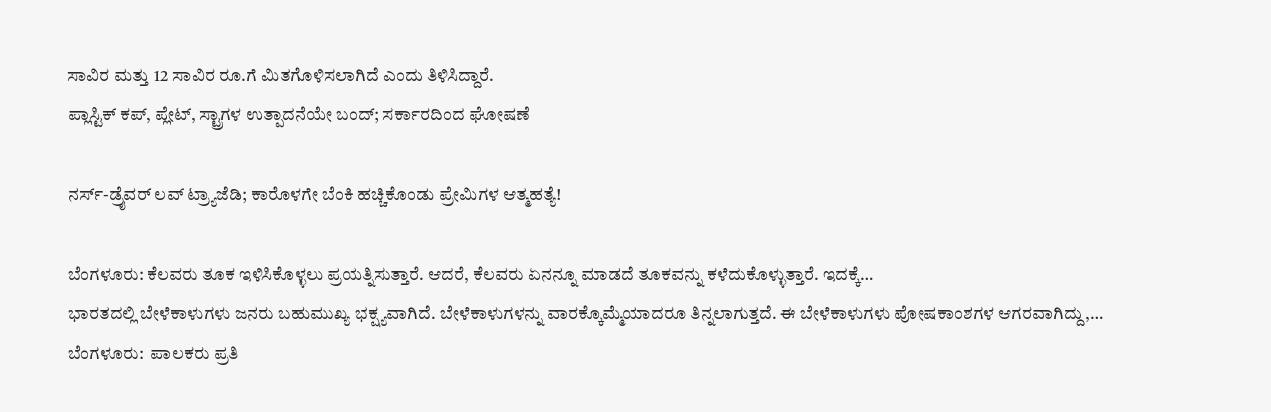ಸಾವಿರ ಮತ್ತು 12 ಸಾವಿರ ರೂ.ಗೆ ಮಿತಗೊಳಿಸಲಾಗಿದೆ ಎಂದು ತಿಳಿಸಿದ್ದಾರೆ.
ಪ್ಲಾಸ್ಟಿಕ್ ಕಪ್, ಪ್ಲೇಟ್, ಸ್ಟ್ರಾಗಳ ಉತ್ಪಾದನೆಯೇ ಬಂದ್; ಸರ್ಕಾರದಿಂದ ಘೋಷಣೆ

ನರ್ಸ್-ಡ್ರೈವರ್ ಲವ್ ಟ್ರ್ಯಾಜೆಡಿ; ಕಾರೊಳಗೇ ಬೆಂಕಿ ಹಚ್ಚಿಕೊಂಡು ಪ್ರೇಮಿಗಳ ಆತ್ಮಹತ್ಯೆ!

ಬೆಂಗಳೂರು: ಕೆಲವರು ತೂಕ ಇಳಿಸಿಕೊಳ್ಳಲು ಪ್ರಯತ್ನಿಸುತ್ತಾರೆ. ಆದರೆ, ಕೆಲವರು ಏನನ್ನೂ ಮಾಡದೆ ತೂಕವನ್ನು ಕಳೆದುಕೊಳ್ಳುತ್ತಾರೆ. ಇದಕ್ಕೆ…
ಭಾರತದಲ್ಲಿ ಬೇಳೆಕಾಳುಗಳು ಜನರು ಬಹುಮುಖ್ಯ ಭಕ್ಷ್ಯವಾಗಿದೆ. ಬೇಳೆಕಾಳುಗಳನ್ನು ವಾರಕ್ಕೊಮ್ಮೆಯಾದರೂ ತಿನ್ನಲಾಗುತ್ತದೆ. ಈ ಬೇಳೆಕಾಳುಗಳು ಪೋಷಕಾಂಶಗಳ ಆಗರವಾಗಿದ್ದು,…
ಬೆಂಗಳೂರು:  ಪಾಲಕರು ಪ್ರತಿ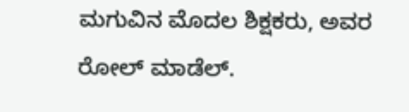ಮಗುವಿನ ಮೊದಲ ಶಿಕ್ಷಕರು, ಅವರ ರೋಲ್ ಮಾಡೆಲ್.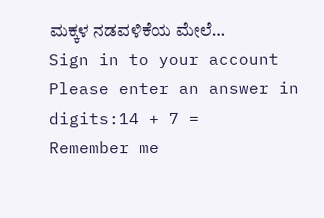ಮಕ್ಕಳ ನಡವಳಿಕೆಯ ಮೇಲೆ…
Sign in to your account
Please enter an answer in digits:14 + 7 =
Remember me